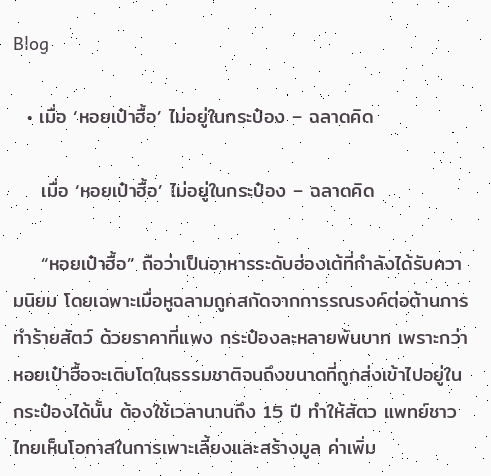Blog

  • เมื่อ ‘หอยเป๋าฮื้อ’ ไม่อยู่ในกระป๋อง – ฉลาดคิด

    เมื่อ ‘หอยเป๋าฮื้อ’ ไม่อยู่ในกระป๋อง – ฉลาดคิด

    “หอยเป๋าฮื้อ” ถือว่าเป็นอาหารระดับฮ่องเต้ที่กำลังได้รับความนิยม โดยเฉพาะเมื่อหูฉลามถูกสกัดจากการรณรงค์ต่อต้านการทำร้ายสัตว์ ด้วยราคาที่แพง กระป๋องละหลายพันบาท เพราะกว่าหอยเป๋าฮื้อจะเติบโตในธรรมชาติจนถึงขนาดที่ถูกส่งเข้าไปอยู่ในกระป๋องได้นั้น ต้องใช้เวลานานถึง 15 ปี ทำให้สัตว แพทย์ชาวไทยเห็นโอกาสในการเพาะเลี้ยงและสร้างมูล ค่าเพิ่ม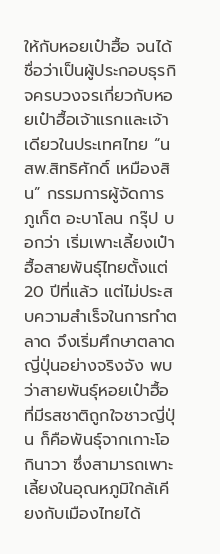ให้กับหอยเป๋าฮื้อ จนได้ชื่อว่าเป็นผู้ประกอบธุรกิจครบวงจรเกี่ยวกับหอยเป๋าฮื้อเจ้าแรกและเจ้าเดียวในประเทศไทย “นสพ.สิทธิศักดิ์ เหมืองสิน” กรรมการผู้จัดการ ภูเก็ต อะบาโลน กรุ๊ป บอกว่า เริ่มเพาะเลี้ยงเป๋าฮื้อสายพันธุ์ไทยตั้งแต่ 20 ปีที่แล้ว แต่ไม่ประสบความสำเร็จในการทำตลาด จึงเริ่มศึกษาตลาดญี่ปุ่นอย่างจริงจัง พบว่าสายพันธุ์หอยเป๋าฮื้อที่มีรสชาติถูกใจชาวญี่ปุ่น ก็คือพันธุ์จากเกาะโอกินาวา ซึ่งสามารถเพาะเลี้ยงในอุณหภูมิใกล้เคียงกับเมืองไทยได้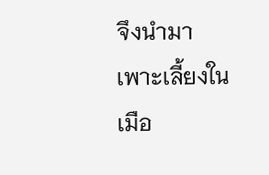จึงนำมาเพาะเลี้ยงในเมือ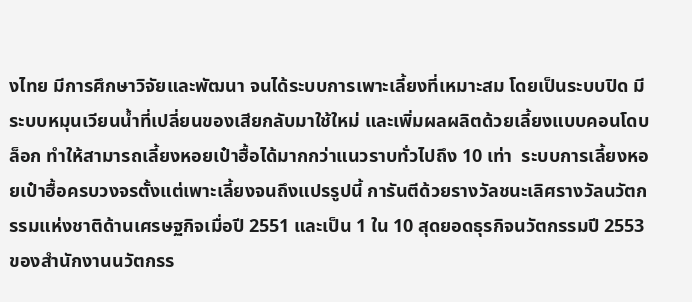งไทย มีการศึกษาวิจัยและพัฒนา จนได้ระบบการเพาะเลี้ยงที่เหมาะสม โดยเป็นระบบปิด มีระบบหมุนเวียนน้ำที่เปลี่ยนของเสียกลับมาใช้ใหม่ และเพิ่มผลผลิตด้วยเลี้ยงแบบคอนโดบล็อก ทำให้สามารถเลี้ยงหอยเป๋าฮื้อได้มากกว่าแนวราบทั่วไปถึง 10 เท่า  ระบบการเลี้ยงหอยเป๋าฮื้อครบวงจรตั้งแต่เพาะเลี้ยงจนถึงแปรรูปนี้ การันตีด้วยรางวัลชนะเลิศรางวัลนวัตกรรมแห่งชาติด้านเศรษฐกิจเมื่อปี 2551 และเป็น 1 ใน 10 สุดยอดธุรกิจนวัตกรรมปี 2553 ของสำนักงานนวัตกรร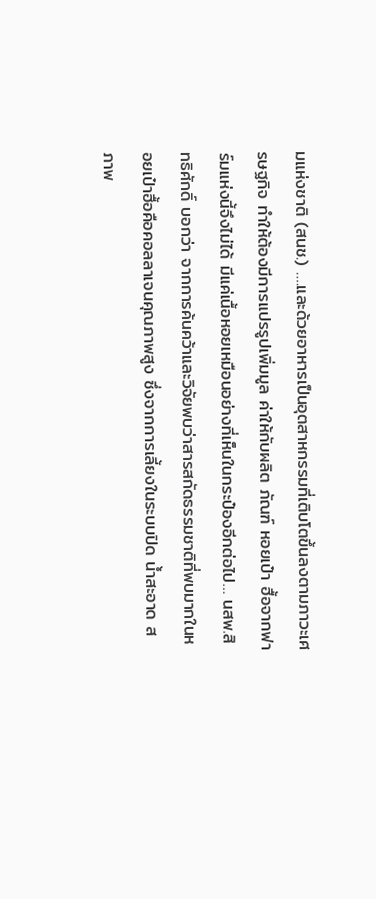มแห่งชาติ (สนช.) ….และด้วยอาหารเป็นอุตสาหกรรมที่เติบโตขึ้นลงตามภาวะเศรษฐกิจ ทำให้ต้องมีการแปรรูปเพิ่มมูล ค่าให้กับผลิต ภัณฑ์ หอยเป๋า ฮื้อจากฟาร์มแห่งนี้จึงไม่ได้ มีแค่เนื้อหอยเหมือนอย่างที่เห็นในกระป๋องอีกต่อไป… นสพ.สิทธิศักดิ์ บอกว่า จากการค้นคว้าและวิจัยพบว่าสารสกัดธรรมชาติที่พบมากในหอยเป๋าฮื้อคือคอลลาเจนคุณภาพสูง ซึ่งจากการเลี้ยงในระบบปิด น้ำสะอาด สภาพ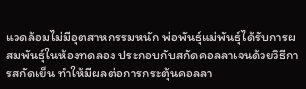แวดล้อมไม่มีอุตสาหกรรมหนัก พ่อพันธุ์แม่พันธุ์ได้รับการผสมพันธุ์ในห้องทดลอง ประกอบกับสกัดคอลลาเจนด้วยวิธีการสกัดเย็น ทำให้มีผลต่อการกระตุ้นคอลลา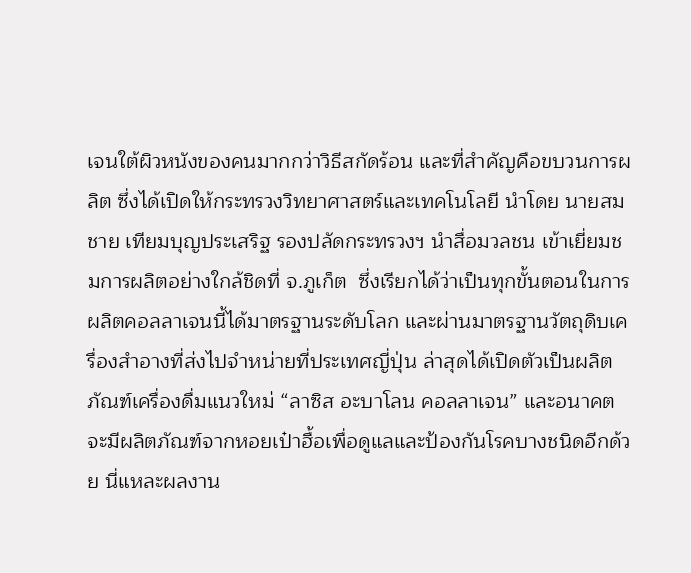เจนใต้ผิวหนังของคนมากกว่าวิธีสกัดร้อน และที่สำคัญคือขบวนการผลิต ซึ่งได้เปิดให้กระทรวงวิทยาศาสตร์และเทคโนโลยี นำโดย นายสมชาย เทียมบุญประเสริฐ รองปลัดกระทรวงฯ นำสื่อมวลชน เข้าเยี่ยมชมการผลิตอย่างใกล้ชิดที่ จ.ภูเก็ต  ซึ่งเรียกได้ว่าเป็นทุกขั้นตอนในการผลิตคอลลาเจนนี้ได้มาตรฐานระดับโลก และผ่านมาตรฐานวัตถุดิบเครื่องสำอางที่ส่งไปจำหน่ายที่ประเทศญี่ปุ่น ล่าสุดได้เปิดตัวเป็นผลิตภัณฑ์เครื่องดื่มแนวใหม่ “ลาซิส อะบาโลน คอลลาเจน” และอนาคตจะมีผลิตภัณฑ์จากหอยเป๋าฮื้อเพื่อดูแลและป้องกันโรคบางชนิดอีกด้วย นี่แหละผลงาน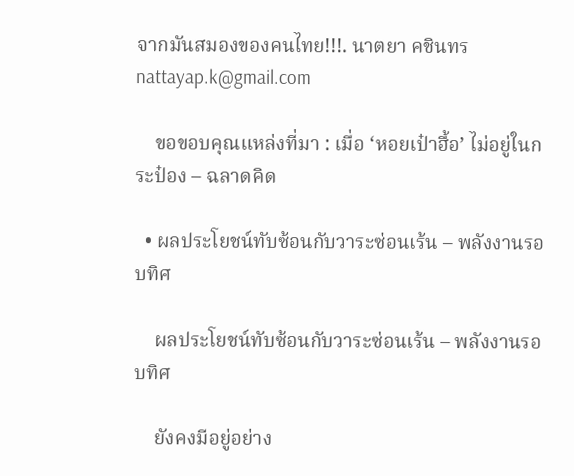จากมันสมองของคนไทย!!!. นาตยา คชินทร nattayap.k@gmail.com

    ขอขอบคุณแหล่งที่มา : เมื่อ ‘หอยเป๋าฮื้อ’ ไม่อยู่ในกระป๋อง – ฉลาดคิด

  • ผลประโยชน์ทับซ้อนกับวาระซ่อนเร้น – พลังงานรอบทิศ

    ผลประโยชน์ทับซ้อนกับวาระซ่อนเร้น – พลังงานรอบทิศ

    ยังคงมีอยู่อย่าง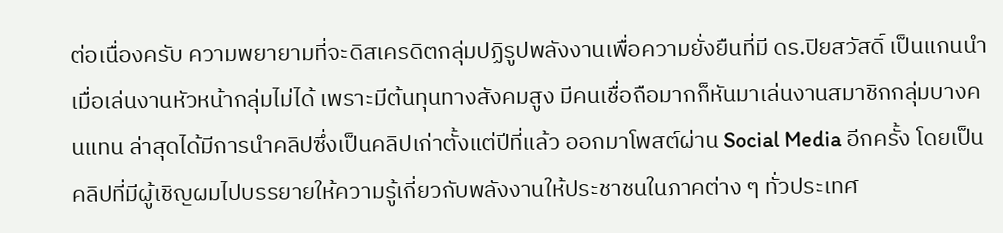ต่อเนื่องครับ ความพยายามที่จะดิสเครดิตกลุ่มปฏิรูปพลังงานเพื่อความยั่งยืนที่มี ดร.ปิยสวัสดิ์ เป็นแกนนำ เมื่อเล่นงานหัวหน้ากลุ่มไม่ได้ เพราะมีต้นทุนทางสังคมสูง มีคนเชื่อถือมากก็หันมาเล่นงานสมาชิกกลุ่มบางคนแทน ล่าสุดได้มีการนำคลิปซึ่งเป็นคลิปเก่าตั้งแต่ปีที่แล้ว ออกมาโพสต์ผ่าน Social Media อีกครั้ง โดยเป็นคลิปที่มีผู้เชิญผมไปบรรยายให้ความรู้เกี่ยวกับพลังงานให้ประชาชนในภาคต่าง ๆ ทั่วประเทศ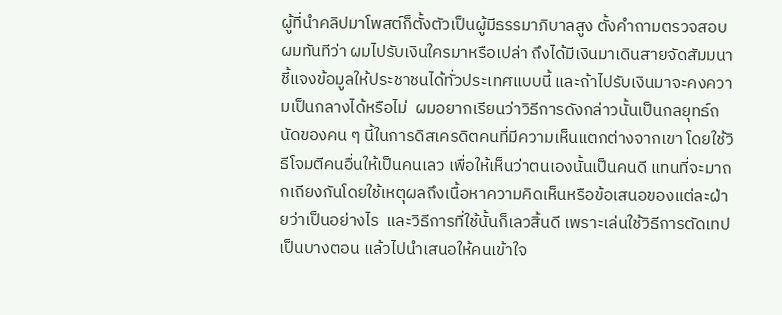ผู้ที่นำคลิปมาโพสต์ก็ตั้งตัวเป็นผู้มีธรรมาภิบาลสูง ตั้งคำถามตรวจสอบผมทันทีว่า ผมไปรับเงินใครมาหรือเปล่า ถึงได้มีเงินมาเดินสายจัดสัมมนาชี้แจงข้อมูลให้ประชาชนได้ทั่วประเทศแบบนี้ และถ้าไปรับเงินมาจะคงความเป็นกลางได้หรือไม่  ผมอยากเรียนว่าวิธีการดังกล่าวนั้นเป็นกลยุทธ์ถนัดของคน ๆ นี้ในการดิสเครดิตคนที่มีความเห็นแตกต่างจากเขา โดยใช้วิธีโจมตีคนอื่นให้เป็นคนเลว เพื่อให้เห็นว่าตนเองนั้นเป็นคนดี แทนที่จะมาถกเถียงกันโดยใช้เหตุผลถึงเนื้อหาความคิดเห็นหรือข้อเสนอของแต่ละฝ่ายว่าเป็นอย่างไร  และวิธีการที่ใช้นั้นก็เลวสิ้นดี เพราะเล่นใช้วิธีการตัดเทปเป็นบางตอน แล้วไปนำเสนอให้คนเข้าใจ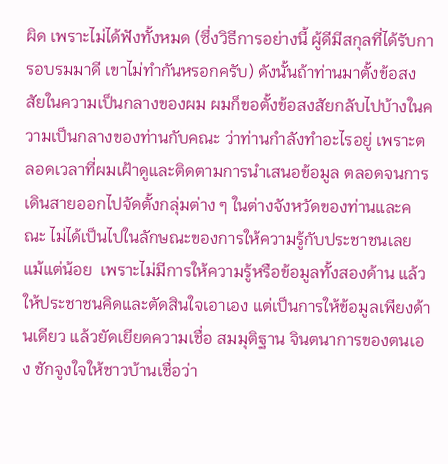ผิด เพราะไม่ได้ฟังทั้งหมด (ซึ่งวิธีการอย่างนี้ ผู้ดีมีสกุลที่ได้รับการอบรมมาดี เขาไม่ทำกันหรอกครับ) ดังนั้นถ้าท่านมาตั้งข้อสงสัยในความเป็นกลางของผม ผมก็ขอตั้งข้อสงสัยกลับไปบ้างในความเป็นกลางของท่านกับคณะ ว่าท่านกำลังทำอะไรอยู่ เพราะตลอดเวลาที่ผมเฝ้าดูและติดตามการนำเสนอข้อมูล ตลอดจนการเดินสายออกไปจัดตั้งกลุ่มต่าง ๆ ในต่างจังหวัดของท่านและคณะ ไม่ได้เป็นไปในลักษณะของการให้ความรู้กับประชาชนเลยแม้แต่น้อย  เพราะไม่มีการให้ความรู้หรือข้อมูลทั้งสองด้าน แล้วให้ประชาชนคิดและตัดสินใจเอาเอง แต่เป็นการให้ข้อมูลเพียงด้านเดียว แล้วยัดเยียดความเชื่อ สมมุติฐาน จินตนาการของตนเอง ชักจูงใจให้ชาวบ้านเชื่อว่า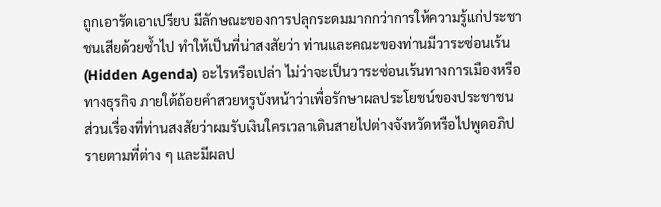ถูกเอารัดเอาเปรียบ มีลักษณะของการปลุกระดมมากกว่าการให้ความรู้แก่ประชาชนเสียด้วยซ้ำไป ทำให้เป็นที่น่าสงสัยว่า ท่านและคณะของท่านมีวาระซ่อนเร้น (Hidden Agenda) อะไรหรือเปล่า ไม่ว่าจะเป็นวาระซ่อนเร้นทางการเมืองหรือทางธุรกิจ ภายใต้ถ้อยคำสวยหรูบังหน้าว่าเพื่อรักษาผลประโยชน์ของประชาชน ส่วนเรื่องที่ท่านสงสัยว่าผมรับเงินใครเวลาเดินสายไปต่างจังหวัดหรือไปพูดอภิปรายตามที่ต่าง ๆ และมีผลป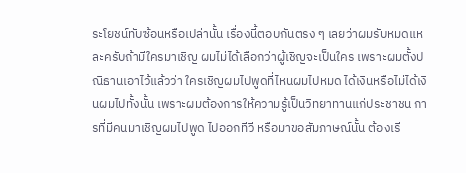ระโยชน์ทับซ้อนหรือเปล่านั้น เรื่องนี้ตอบกันตรง ๆ เลยว่าผมรับหมดแหละครับถ้ามีใครมาเชิญ ผมไม่ได้เลือกว่าผู้เชิญจะเป็นใคร เพราะผมตั้งปณิธานเอาไว้แล้วว่า ใครเชิญผมไปพูดที่ไหนผมไปหมด ได้เงินหรือไม่ได้เงินผมไปทั้งนั้น เพราะผมต้องการให้ความรู้เป็นวิทยาทานแก่ประชาชน การที่มีคนมาเชิญผมไปพูด ไปออกทีวี หรือมาขอสัมภาษณ์นั้น ต้องเรี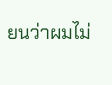ยนว่าผมไม่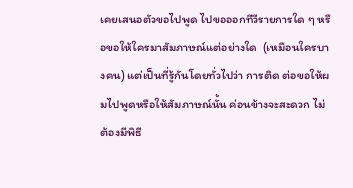เคยเสนอตัวขอไปพูด ไปขอออกทีวีรายการใด ๆ หรือขอให้ใครมาสัมภาษณ์แต่อย่างใด  (เหมือนใครบางคน) แต่เป็นที่รู้กันโดยทั่วไปว่า การติด ต่อขอให้ผมไปพูดหรือให้สัมภาษณ์นั้น ค่อนข้างจะสะดวก ไม่ต้องมีพิธี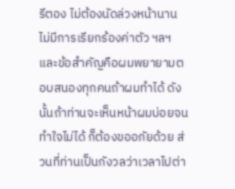รีตอง ไม่ต้องนัดล่วงหน้านาน ไม่มีการเรียกร้องค่าตัว ฯลฯ และข้อสำคัญคือผมพยายามตอบสนองทุกคนถ้าผมทำได้ ดังนั้นถ้าท่านจะเห็นหน้าผมบ่อยจนทำใจไม่ได้ ก็ต้องขออภัยด้วย ส่วนที่ท่านเป็นกังวลว่าเวลาไปต่า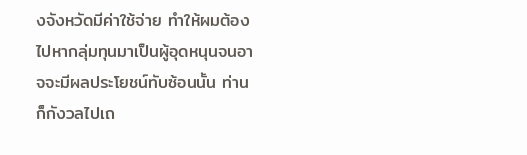งจังหวัดมีค่าใช้จ่าย ทำให้ผมต้องไปหากลุ่มทุนมาเป็นผู้อุดหนุนจนอาจจะมีผลประโยชน์ทับซ้อนนั้น ท่านก็กังวลไปเถ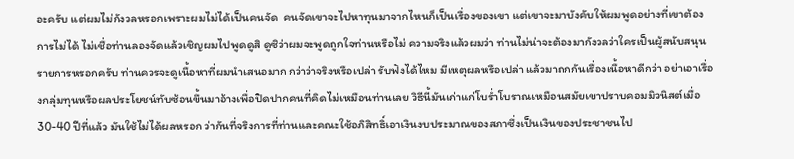อะครับ แต่ผมไม่กังวลหรอกเพราะผมไม่ได้เป็นคนจัด  คนจัดเขาจะไปหาทุนมาจากไหนก็เป็นเรื่องของเขา แต่เขาจะมาบังคับให้ผมพูดอย่างที่เขาต้องการไม่ได้ ไม่เชื่อท่านลองจัดแล้วเชิญผมไปพูดดูสิ ดูซิว่าผมจะพูดถูกใจท่านหรือไม่ ความจริงแล้วผมว่า ท่านไม่น่าจะต้องมากังวลว่าใครเป็นผู้สนับสนุนรายการหรอกครับ ท่านควรจะดูเนื้อหาที่ผมนำเสนอมาก กว่าว่าจริงหรือเปล่า รับฟังได้ไหม มีเหตุผลหรือเปล่า แล้วมาถกกันเรื่องเนื้อหาดีกว่า อย่าเอาเรื่องกลุ่มทุนหรือผลประโยชน์ทับซ้อนขึ้นมาอ้างเพื่อปิดปากคนที่คิดไม่เหมือนท่านเลย วิธีนี้มันเก่าแก่โบร่ำโบราณเหมือนสมัยเขาปราบคอมมิวนิสต์เมื่อ 30-40 ปีที่แล้ว มันใช้ไม่ได้ผลหรอก ว่ากันที่จริงการที่ท่านและคณะใช้อภิสิทธิ์เอาเงินงบประมาณของสภาซึ่งเป็นเงินของประชาชนไป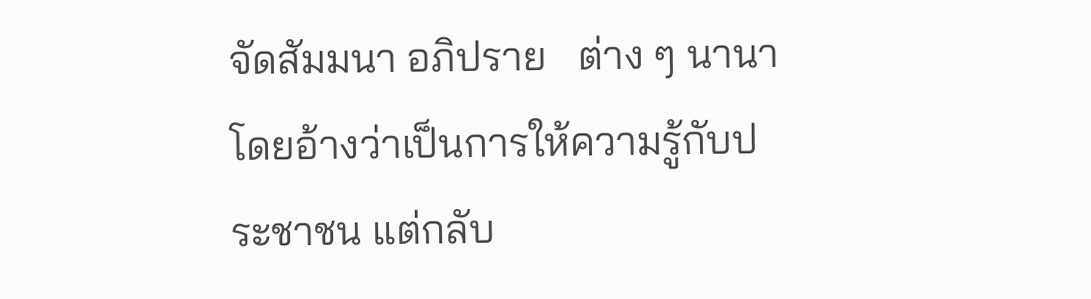จัดสัมมนา อภิปราย   ต่าง ๆ นานา โดยอ้างว่าเป็นการให้ความรู้กับประชาชน แต่กลับ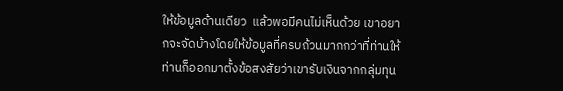ให้ข้อมูลด้านเดียว  แล้วพอมีคนไม่เห็นด้วย เขาอยากจะจัดบ้างโดยให้ข้อมูลที่ครบถ้วนมากกว่าที่ท่านให้ ท่านก็ออกมาตั้งข้อสงสัยว่าเขารับเงินจากกลุ่มทุน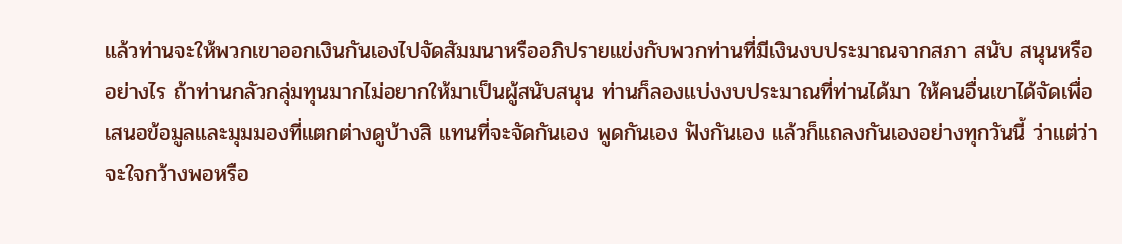แล้วท่านจะให้พวกเขาออกเงินกันเองไปจัดสัมมนาหรืออภิปรายแข่งกับพวกท่านที่มีเงินงบประมาณจากสภา สนับ สนุนหรืออย่างไร ถ้าท่านกลัวกลุ่มทุนมากไม่อยากให้มาเป็นผู้สนับสนุน ท่านก็ลองแบ่งงบประมาณที่ท่านได้มา ให้คนอื่นเขาได้จัดเพื่อเสนอข้อมูลและมุมมองที่แตกต่างดูบ้างสิ แทนที่จะจัดกันเอง พูดกันเอง ฟังกันเอง แล้วก็แถลงกันเองอย่างทุกวันนี้ ว่าแต่ว่าจะใจกว้างพอหรือ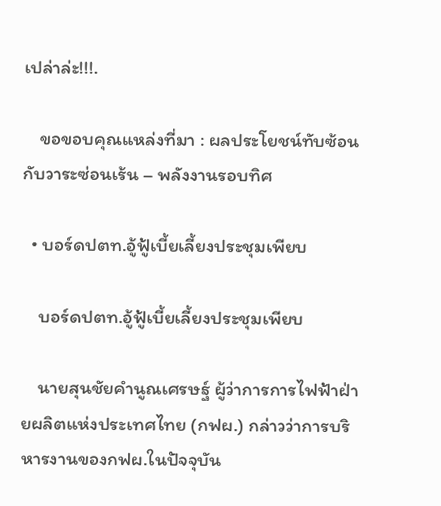เปล่าล่ะ!!!.

    ขอขอบคุณแหล่งที่มา : ผลประโยชน์ทับซ้อนกับวาระซ่อนเร้น – พลังงานรอบทิศ

  • บอร์ดปตท.อู้ฟู้เบี้ยเลี้ยงประชุมเพียบ

    บอร์ดปตท.อู้ฟู้เบี้ยเลี้ยงประชุมเพียบ

    นายสุนชัยคำนูณเศรษฐ์ ผู้ว่าการการไฟฟ้าฝ่ายผลิตแห่งประเทศไทย (กฟผ.) กล่าวว่าการบริหารงานของกฟผ.ในปัจจุบัน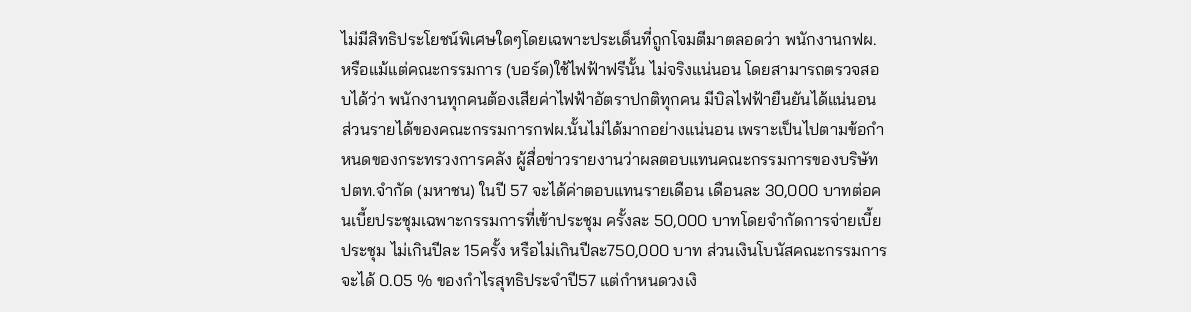ไม่มีสิทธิประโยชน์พิเศษใดๆโดยเฉพาะประเด็นที่ถูกโจมตีมาตลอดว่า พนักงานกฟผ. หรือแม้แต่คณะกรรมการ (บอร์ด)ใช้ไฟฟ้าฟรีนั้น ไม่จริงแน่นอน โดยสามารถตรวจสอบได้ว่า พนักงานทุกคนต้องเสียค่าไฟฟ้าอัตราปกติทุกคน มีบิลไฟฟ้ายืนยันได้แน่นอน ส่วนรายได้ของคณะกรรมการกฟผ.นั้นไม่ได้มากอย่างแน่นอน เพราะเป็นไปตามข้อกำหนดของกระทรวงการคลัง ผู้สื่อข่าวรายงานว่าผลตอบแทนคณะกรรมการของบริษัท ปตท.จำกัด (มหาชน) ในปี 57 จะได้ค่าตอบแทนรายเดือน เดือนละ 30,000 บาทต่อคนเบี้ยประชุมเฉพาะกรรมการที่เข้าประชุม ครั้งละ 50,000 บาทโดยจำกัดการจ่ายเบี้ยประชุม ไม่เกินปีละ 15ครั้ง หรือไม่เกินปีละ750,000 บาท ส่วนเงินโบนัสคณะกรรมการจะได้ 0.05 % ของกำไรสุทธิประจำปี57 แต่กำหนดวงเงิ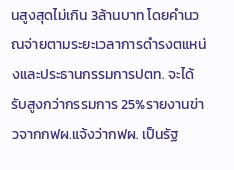นสูงสุดไม่เกิน 3ล้านบาท โดยคำนวณจ่ายตามระยะเวลาการดำรงตแหน่งและประธานกรรมการปตท. จะได้รับสูงกว่ากรรมการ 25%รายงานข่าวจากกฟผ.แจ้งว่ากฟผ. เป็นรัฐ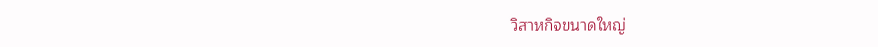วิสาหกิจขนาดใหญ่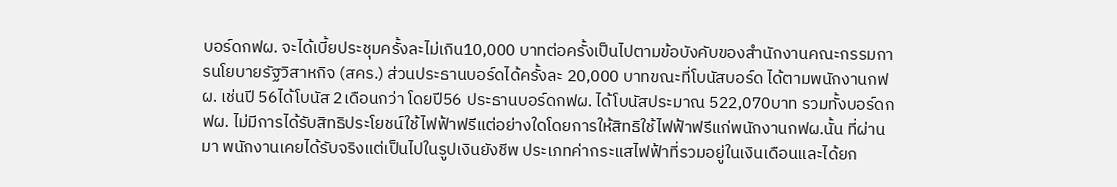บอร์ดกฟผ. จะได้เบี้ยประชุมครั้งละไม่เกิน10,000 บาทต่อครั้งเป็นไปตามข้อบังคับของสำนักงานคณะกรรมการนโยบายรัฐวิสาหกิจ (สคร.) ส่วนประธานบอร์ดได้ครั้งละ 20,000 บาทขณะที่โบนัสบอร์ด ได้ตามพนักงานกฟผ. เช่นปี 56ได้โบนัส 2เดือนกว่า โดยปี56 ประธานบอร์ดกฟผ. ได้โบนัสประมาณ 522,070บาท รวมทั้งบอร์ดกฟผ. ไม่มีการได้รับสิทธิประโยชน์ใช้ไฟฟ้าฟรีแต่อย่างใดโดยการให้สิทธิใช้ไฟฟ้าฟรีแก่พนักงานกฟผ.นั้น ที่ผ่านมา พนักงานเคยได้รับจริงแต่เป็นไปในรูปเงินยังชีพ ประเภทค่ากระแสไฟฟ้าที่รวมอยู่ในเงินเดือนและได้ยก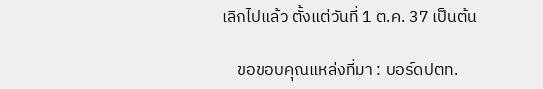เลิกไปแล้ว ตั้งแต่วันที่ 1 ต.ค. 37 เป็นต้น

    ขอขอบคุณแหล่งที่มา : บอร์ดปตท.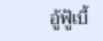อู้ฟู้เบี้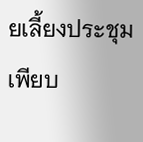ยเลี้ยงประชุมเพียบ